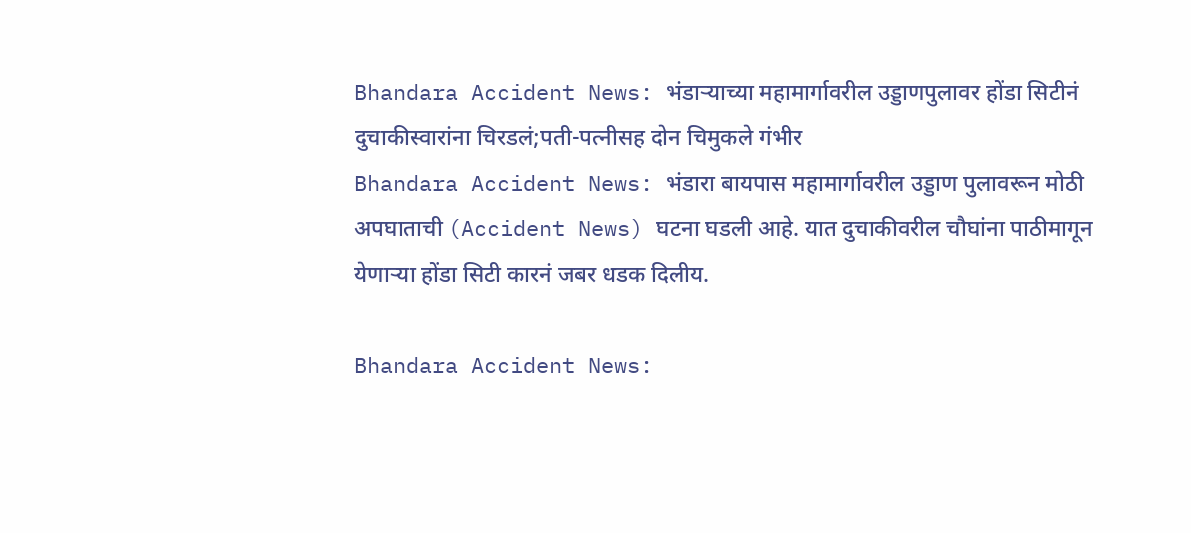Bhandara Accident News: भंडाऱ्याच्या महामार्गावरील उड्डाणपुलावर होंडा सिटीनं दुचाकीस्वारांना चिरडलं;पती-पत्नीसह दोन चिमुकले गंभीर
Bhandara Accident News: भंडारा बायपास महामार्गावरील उड्डाण पुलावरून मोठी अपघाताची (Accident News) घटना घडली आहे. यात दुचाकीवरील चौघांना पाठीमागून येणाऱ्या होंडा सिटी कारनं जबर धडक दिलीय.

Bhandara Accident News: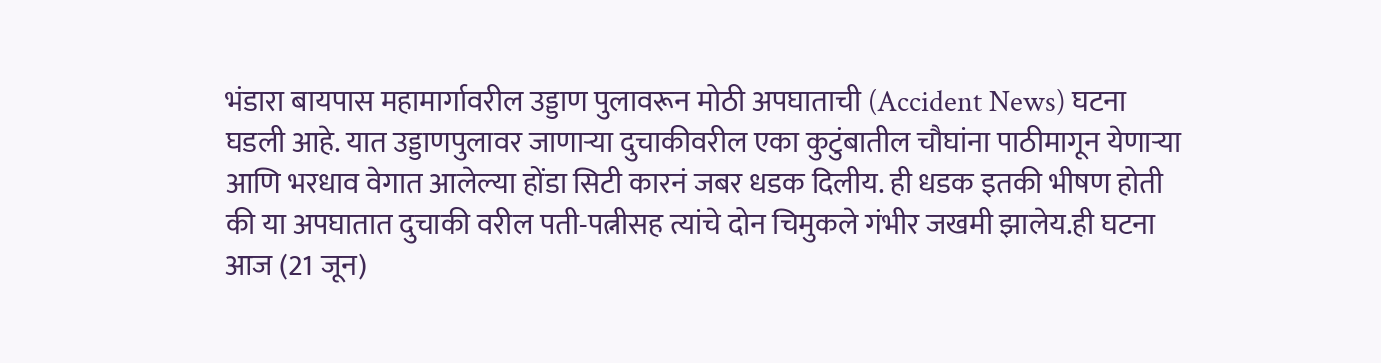भंडारा बायपास महामार्गावरील उड्डाण पुलावरून मोठी अपघाताची (Accident News) घटना घडली आहे. यात उड्डाणपुलावर जाणाऱ्या दुचाकीवरील एका कुटुंबातील चौघांना पाठीमागून येणाऱ्या आणि भरधाव वेगात आलेल्या होंडा सिटी कारनं जबर धडक दिलीय. ही धडक इतकी भीषण होती की या अपघातात दुचाकी वरील पती-पत्नीसह त्यांचे दोन चिमुकले गंभीर जखमी झालेय.ही घटना आज (21 जून)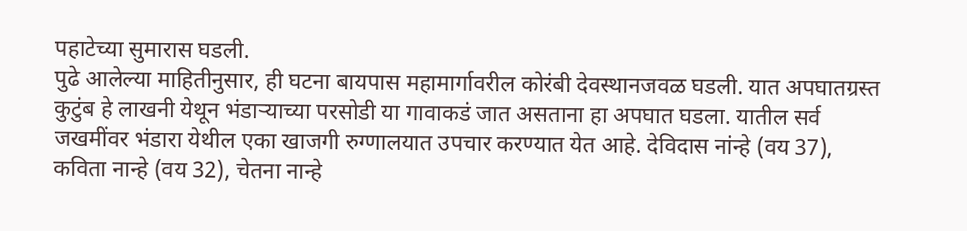पहाटेच्या सुमारास घडली.
पुढे आलेल्या माहितीनुसार, ही घटना बायपास महामार्गावरील कोरंबी देवस्थानजवळ घडली. यात अपघातग्रस्त कुटुंब हे लाखनी येथून भंडाऱ्याच्या परसोडी या गावाकडं जात असताना हा अपघात घडला. यातील सर्व जखमींवर भंडारा येथील एका खाजगी रुग्णालयात उपचार करण्यात येत आहे. देविदास नांन्हे (वय 37), कविता नान्हे (वय 32), चेतना नान्हे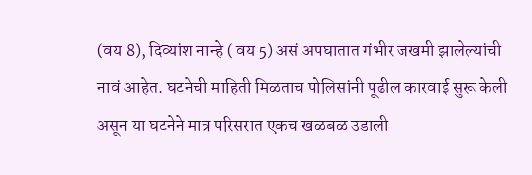(वय 8), दिव्यांश नान्हे ( वय 5) असं अपघातात गंभीर जखमी झालेल्यांची नावं आहेत. घटनेची माहिती मिळताच पोलिसांनी पूढील कारवाई सुरू केली असून या घटनेने मात्र परिसरात एकच खळबळ उडाली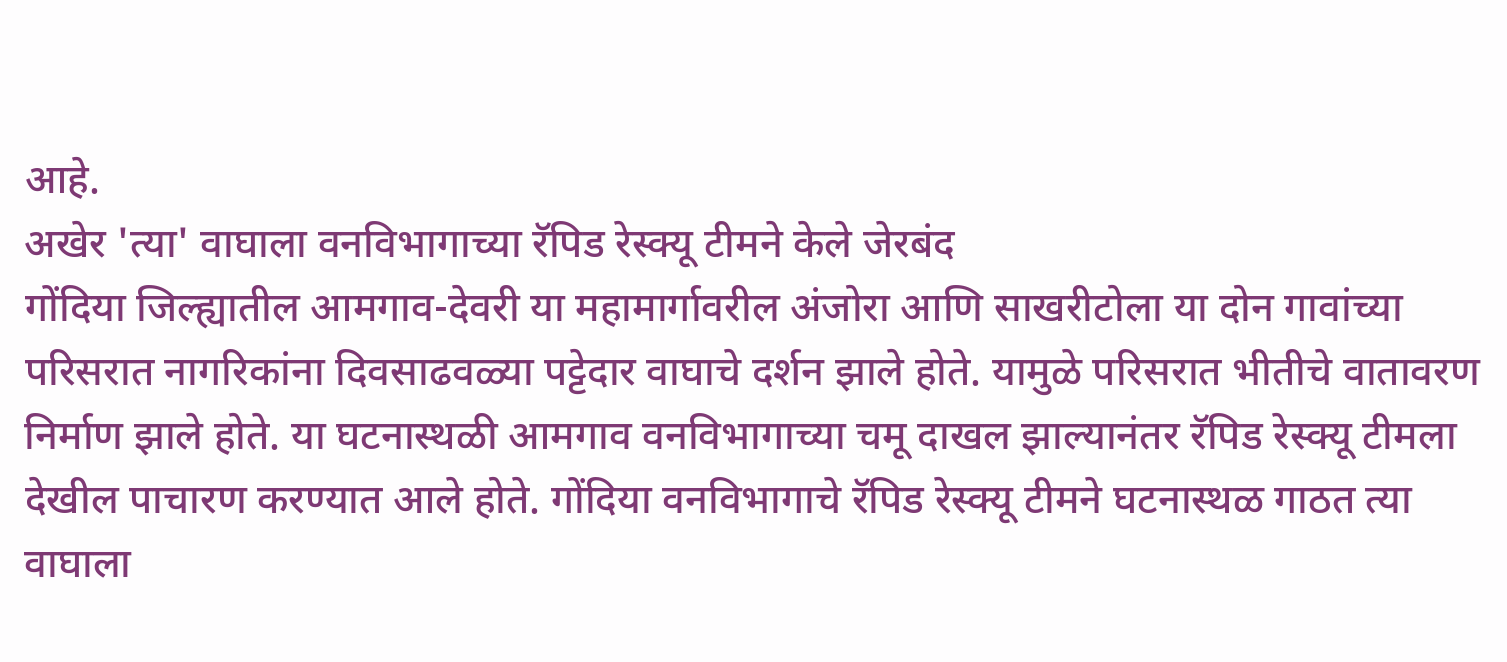आहे.
अखेर 'त्या' वाघाला वनविभागाच्या रॅपिड रेस्क्यू टीमने केले जेरबंद
गोंदिया जिल्ह्यातील आमगाव-देवरी या महामार्गावरील अंजोरा आणि साखरीटोला या दोन गावांच्या परिसरात नागरिकांना दिवसाढवळ्या पट्टेदार वाघाचे दर्शन झाले होते. यामुळे परिसरात भीतीचे वातावरण निर्माण झाले होते. या घटनास्थळी आमगाव वनविभागाच्या चमू दाखल झाल्यानंतर रॅपिड रेस्क्यू टीमला देखील पाचारण करण्यात आले होते. गोंदिया वनविभागाचे रॅपिड रेस्क्यू टीमने घटनास्थळ गाठत त्या वाघाला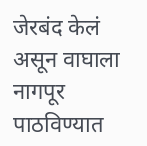जेरबंद केलं असून वाघाला नागपूर पाठविण्यात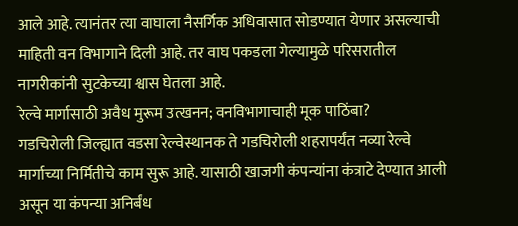आले आहे. त्यानंतर त्या वाघाला नैसर्गिक अधिवासात सोडण्यात येणार असल्याची माहिती वन विभागाने दिली आहे. तर वाघ पकडला गेल्यामुळे परिसरातील नागरीकांनी सुटकेच्या श्वास घेतला आहे.
रेल्वे मार्गासाठी अवैध मुरूम उत्खनन; वनविभागाचाही मूक पाठिंबा?
गडचिरोली जिल्ह्यात वडसा रेल्वेस्थानक ते गडचिरोली शहरापर्यंत नव्या रेल्वे मार्गाच्या निर्मितीचे काम सुरू आहे. यासाठी खाजगी कंपन्यांना कंत्राटे देण्यात आली असून या कंपन्या अनिर्बंध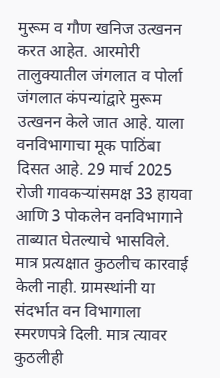मुरूम व गौण खनिज उत्खनन करत आहेत. आरमोरी तालुक्यातील जंगलात व पोर्ला जंगलात कंपन्यांद्वारे मुरूम उत्खनन केले जात आहे. याला वनविभागाचा मूक पाठिंबा दिसत आहे. 29 मार्च 2025 रोजी गावकऱ्यांसमक्ष 33 हायवा आणि 3 पोकलेन वनविभागाने ताब्यात घेतल्याचे भासविले. मात्र प्रत्यक्षात कुठलीच कारवाई केली नाही. ग्रामस्थांनी या संदर्भात वन विभागाला स्मरणपत्रे दिली. मात्र त्यावर कुठलीही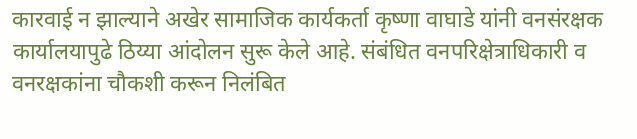कारवाई न झाल्याने अखेर सामाजिक कार्यकर्ता कृष्णा वाघाडे यांनी वनसंरक्षक कार्यालयापुढे ठिय्या आंदोलन सुरू केले आहे. संबंधित वनपरिक्षेत्राधिकारी व वनरक्षकांना चौकशी करून निलंबित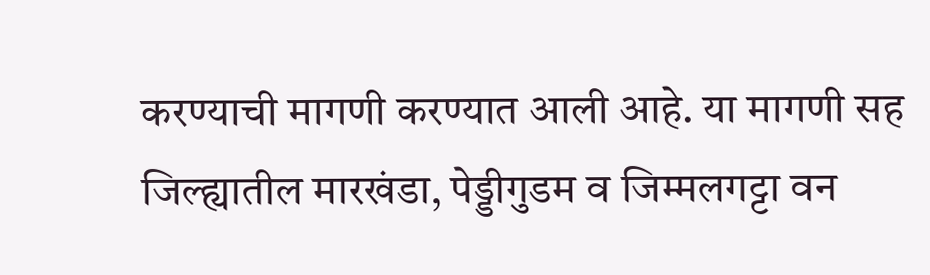करण्याची मागणी करण्यात आली आहे. या मागणी सह जिल्ह्यातील मारखंडा, पेड्डीगुडम व जिम्मलगट्टा वन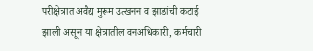परीक्षेत्रात अवैद्य मुरूम उत्खनन व झाडांची कटाई झाली असून या क्षेत्रातील वनअधिकारी, कर्मचारी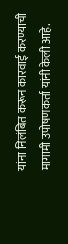यांना निलंबित करून कारवाई करण्याची मागामी उपोषणकर्ता यांनी केली आहे.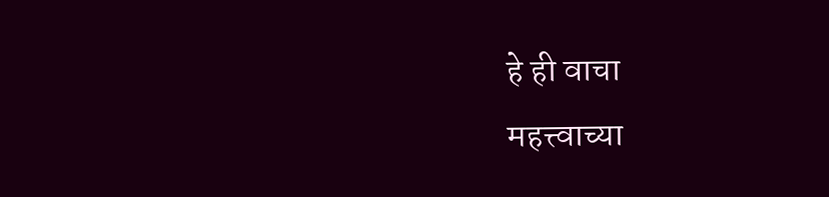हे ही वाचा
महत्त्वाच्या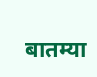बातम्या